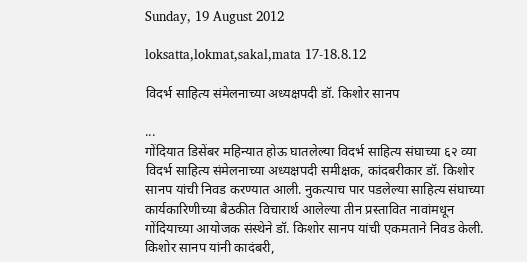Sunday, 19 August 2012

loksatta,lokmat,sakal,mata 17-18.8.12

विदर्भ साहित्य संमेलनाच्या अध्यक्षपदी डॉ. किशोर सानप

...
गोंदियात डिसेंबर महिन्यात होऊ घातलेल्या विदर्भ साहित्य संघाच्या ६२ व्या विदर्भ साहित्य संमेलनाच्या अध्यक्षपदी समीक्षक, कांदबरीकार डॉ. किशोर सानप यांची निवड करण्यात आली. नुकत्याच पार पडलेल्या साहित्य संघाच्या कार्यकारिणीच्या बैठकीत विचारार्थ आलेल्या तीन प्रस्तावित नावांमधून गोंदियाच्या आयोजक संस्थेने डॉ. किशोर सानप यांची एकमताने निवड केली.
किशोर सानप यांनी कादंबरी,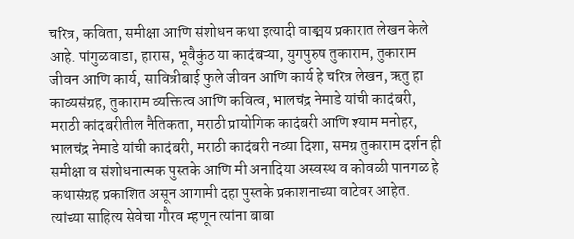चरित्र, कविता, समीक्षा आणि संशोधन कथा इत्यादी वाङ्मय प्रकारात लेखन केले आहे. पांगुळवाडा, हारास, भूवैकुंठ या कादंबऱ्या, युगपुरुष तुकाराम, तुकाराम जीवन आणि कार्य, सावित्रीबाई फुले जीवन आणि कार्य हे चरित्र लेखन, ऋतु हा काव्यसंग्रह, तुकाराम व्यक्तित्व आणि कवित्व, भालचंद्र नेमाडे यांची कादंबरी, मराठी कांदबरीतील नैतिकता, मराठी प्रायोगिक कादंबरी आणि श्याम मनोहर, भालचंद्र नेमाडे यांची कादंबरी, मराठी कादंबरी नव्या दिशा, समग्र तुकाराम दर्शन ही समीक्षा व संशोधनात्मक पुस्तके आणि मी अनादिया अस्वस्थ व कोवळी पानगळ हे कथासंग्रह प्रकाशित असून आगामी दहा पुस्तके प्रकाशनाच्या वाटेवर आहेत.
त्यांच्या साहित्य सेवेचा गौरव म्हणून त्यांना बाबा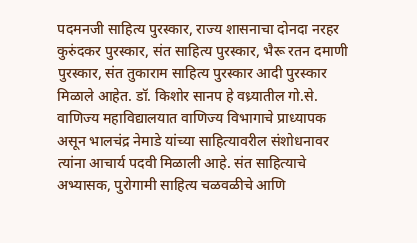पदमनजी साहित्य पुरस्कार, राज्य शासनाचा दोनदा नरहर कुरुंदकर पुरस्कार, संत साहित्य पुरस्कार, भैरू रतन दमाणी पुरस्कार, संत तुकाराम साहित्य पुरस्कार आदी पुरस्कार मिळाले आहेत. डॉ. किशोर सानप हे वध्र्यातील गो.से. वाणिज्य महाविद्यालयात वाणिज्य विभागाचे प्राध्यापक असून भालचंद्र नेमाडे यांच्या साहित्यावरील संशोधनावर त्यांना आचार्य पदवी मिळाली आहे. संत साहित्याचे अभ्यासक, पुरोगामी साहित्य चळवळीचे आणि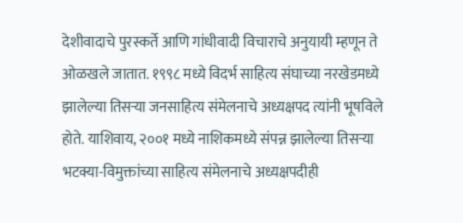देशीवादाचे पुरस्कर्ते आणि गांधीवादी विचाराचे अनुयायी म्हणून ते ओळखले जातात. १९९८ मध्ये विदर्भ साहित्य संघाच्या नरखेडमध्ये झालेल्या तिसऱ्या जनसाहित्य संमेलनाचे अध्यक्षपद त्यांनी भूषविले होते. याशिवाय, २००१ मध्ये नाशिकमध्ये संपन्न झालेल्या तिसऱ्या भटक्या-विमुक्तांच्या साहित्य संमेलनाचे अध्यक्षपदीही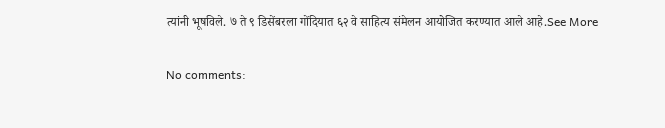त्यांनी भूषविले. ७ ते ९ डिसेंबरला गोंदियात ६२ वे साहित्य संमेलन आयोजित करण्यात आले आहे.See More

No comments: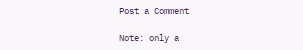Post a Comment

Note: only a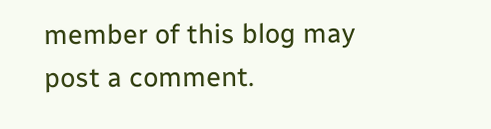member of this blog may post a comment.